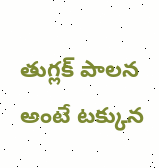తుగ్లక్ పాలన అంటే టక్కున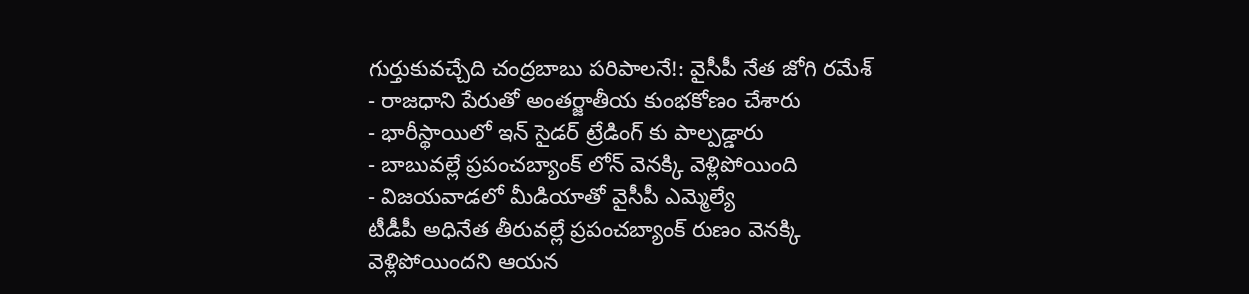గుర్తుకువచ్చేది చంద్రబాబు పరిపాలనే!: వైసీపీ నేత జోగి రమేశ్
- రాజధాని పేరుతో అంతర్జాతీయ కుంభకోణం చేశారు
- భారీస్థాయిలో ఇన్ సైడర్ ట్రేడింగ్ కు పాల్పడ్డారు
- బాబువల్లే ప్రపంచబ్యాంక్ లోన్ వెనక్కి వెళ్లిపోయింది
- విజయవాడలో మీడియాతో వైసీపీ ఎమ్మెల్యే
టీడీపీ అధినేత తీరువల్లే ప్రపంచబ్యాంక్ రుణం వెనక్కి వెళ్లిపోయిందని ఆయన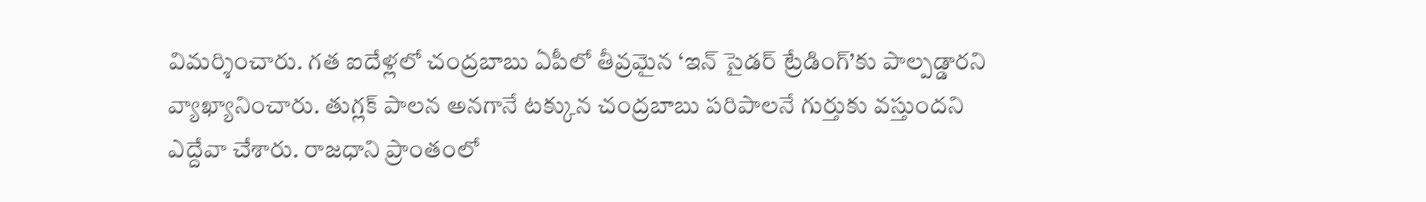విమర్శించారు. గత ఐదేళ్లలో చంద్రబాబు ఏపీలో తీవ్రమైన ‘ఇన్ సైడర్ ట్రేడింగ్’కు పాల్పడ్డారని వ్యాఖ్యానించారు. తుగ్లక్ పాలన అనగానే టక్కున చంద్రబాబు పరిపాలనే గుర్తుకు వస్తుందని ఎద్దేవా చేశారు. రాజధాని ప్రాంతంలో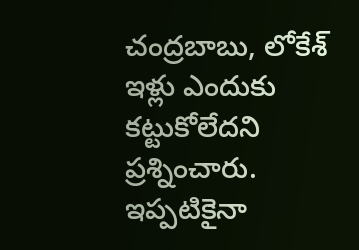చంద్రబాబు, లోకేశ్ ఇళ్లు ఎందుకు కట్టుకోలేదని ప్రశ్నించారు. ఇప్పటికైనా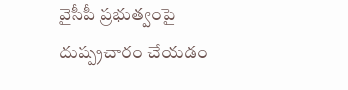వైసీపీ ప్రభుత్వంపై దుష్ప్రచారం చేయడం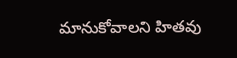మానుకోవాలని హితవు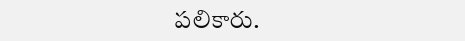పలికారు.